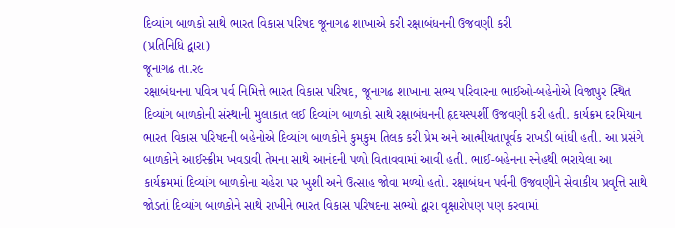દિવ્યાંગ બાળકો સાથે ભારત વિકાસ પરિષદ જૂનાગઢ શાખાએ કરી રક્ષાબંધનની ઉજવણી કરી
(પ્રતિનિધિ દ્વારા)
જૂનાગઢ તા.ર૯
રક્ષાબંધનના પવિત્ર પર્વ નિમિત્તે ભારત વિકાસ પરિષદ, જૂનાગઢ શાખાના સભ્ય પરિવારના ભાઈઓ-બહેનોએ વિજાપુર સ્થિત દિવ્યાંગ બાળકોની સંસ્થાની મુલાકાત લઈ દિવ્યાંગ બાળકો સાથે રક્ષાબંધનની હૃદયસ્પર્શી ઉજવણી કરી હતી. કાર્યક્રમ દરમિયાન ભારત વિકાસ પરિષદની બહેનોએ દિવ્યાંગ બાળકોને કુમકુમ તિલક કરી પ્રેમ અને આત્મીયતાપૂર્વક રાખડી બાંધી હતી. આ પ્રસંગે બાળકોને આઈસ્ક્રીમ ખવડાવી તેમના સાથે આનંદની પળો વિતાવવામાં આવી હતી. ભાઈ-બહેનના સ્નેહથી ભરાયેલા આ કાર્યક્રમમાં દિવ્યાંગ બાળકોના ચહેરા પર ખુશી અને ઉત્સાહ જોવા મળ્યો હતો. રક્ષાબંધન પર્વની ઉજવણીને સેવાકીય પ્રવૃત્તિ સાથે જોડતાં દિવ્યાંગ બાળકોને સાથે રાખીને ભારત વિકાસ પરિષદના સભ્યો દ્વારા વૃક્ષારોપણ પણ કરવામાં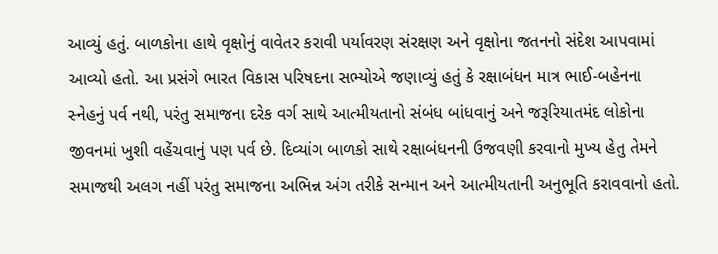આવ્યું હતું. બાળકોના હાથે વૃક્ષોનું વાવેતર કરાવી પર્યાવરણ સંરક્ષણ અને વૃક્ષોના જતનનો સંદેશ આપવામાં આવ્યો હતો. આ પ્રસંગે ભારત વિકાસ પરિષદના સભ્યોએ જણાવ્યું હતું કે રક્ષાબંધન માત્ર ભાઈ-બહેનના સ્નેહનું પર્વ નથી, પરંતુ સમાજના દરેક વર્ગ સાથે આત્મીયતાનો સંબંધ બાંધવાનું અને જરૂરિયાતમંદ લોકોના જીવનમાં ખુશી વહેંચવાનું પણ પર્વ છે. દિવ્યાંગ બાળકો સાથે રક્ષાબંધનની ઉજવણી કરવાનો મુખ્ય હેતુ તેમને સમાજથી અલગ નહીં પરંતુ સમાજના અભિન્ન અંગ તરીકે સન્માન અને આત્મીયતાની અનુભૂતિ કરાવવાનો હતો.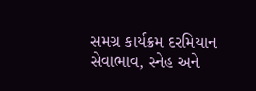સમગ્ર કાર્યક્રમ દરમિયાન સેવાભાવ, સ્નેહ અને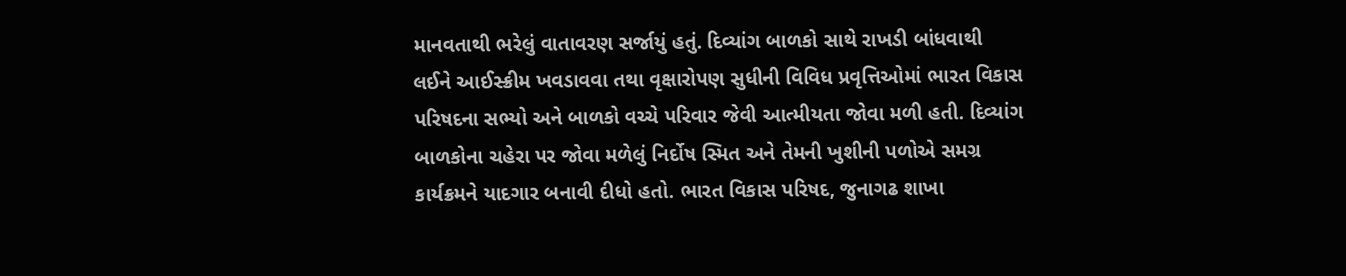માનવતાથી ભરેલું વાતાવરણ સર્જાયું હતું. દિવ્યાંગ બાળકો સાથે રાખડી બાંધવાથી લઈને આઈસ્ક્રીમ ખવડાવવા તથા વૃક્ષારોપણ સુધીની વિવિધ પ્રવૃત્તિઓમાં ભારત વિકાસ પરિષદના સભ્યો અને બાળકો વચ્ચે પરિવાર જેવી આત્મીયતા જોવા મળી હતી. દિવ્યાંગ બાળકોના ચહેરા પર જોવા મળેલું નિર્દોષ સ્મિત અને તેમની ખુશીની પળોએ સમગ્ર કાર્યક્રમને યાદગાર બનાવી દીધો હતો. ભારત વિકાસ પરિષદ, જુનાગઢ શાખા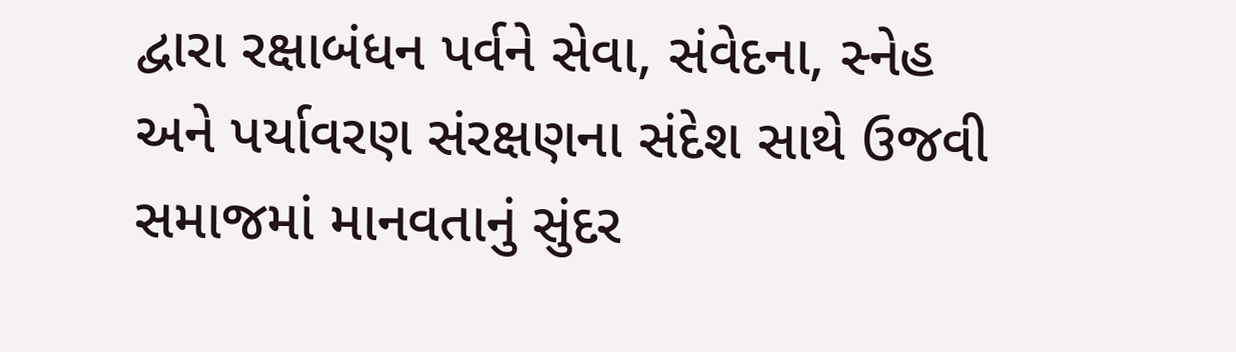દ્વારા રક્ષાબંધન પર્વને સેવા, સંવેદના, સ્નેહ અને પર્યાવરણ સંરક્ષણના સંદેશ સાથે ઉજવી સમાજમાં માનવતાનું સુંદર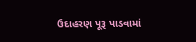ઉદાહરણ પૂરૂ પાડવામાં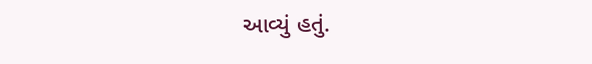આવ્યું હતું.